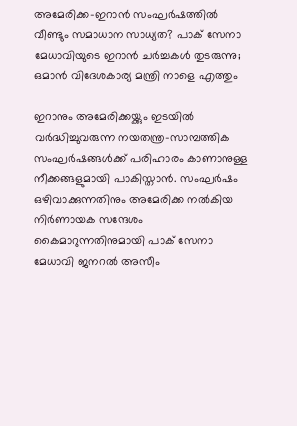അമേരിക്ക-ഇറാൻ സംഘർഷത്തിൽ വീണ്ടും സമാധാന സാധ്യത? പാക് സേനാ മേധാവിയുടെ ഇറാൻ ചർച്ചകൾ തുടരുന്നു; ഒമാൻ വിദേശകാര്യ മന്ത്രി നാളെ എത്തും

ഇറാനും അമേരിക്കയ്ക്കും ഇടയിൽ വർദ്ധിച്ചുവരുന്ന നയതന്ത്ര-സാമ്പത്തിക സംഘർഷങ്ങൾക്ക് പരിഹാരം കാണാനുള്ള നീക്കങ്ങളുമായി പാകിസ്താൻ. സംഘർഷം ഒഴിവാക്കുന്നതിനും അമേരിക്ക നൽകിയ നിർണായക സന്ദേശം കൈമാറുന്നതിനുമായി പാക് സേനാ മേധാവി ജനറൽ അസീം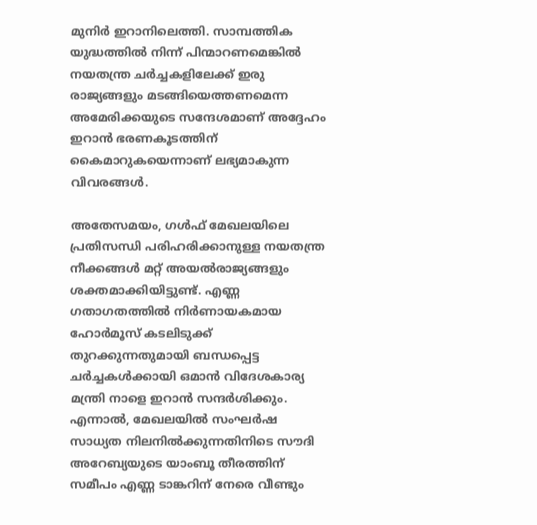മുനിർ ഇറാനിലെത്തി. സാമ്പത്തിക യുദ്ധത്തിൽ നിന്ന് പിന്മാറണമെങ്കിൽ നയതന്ത്ര ചർച്ചകളിലേക്ക് ഇരു രാജ്യങ്ങളും മടങ്ങിയെത്തണമെന്ന അമേരിക്കയുടെ സന്ദേശമാണ് അദ്ദേഹം ഇറാൻ ഭരണകൂടത്തിന് കൈമാറുകയെന്നാണ് ലഭ്യമാകുന്ന വിവരങ്ങൾ.

അതേസമയം, ഗൾഫ് മേഖലയിലെ പ്രതിസന്ധി പരിഹരിക്കാനുള്ള നയതന്ത്ര നീക്കങ്ങൾ മറ്റ് അയൽരാജ്യങ്ങളും ശക്തമാക്കിയിട്ടുണ്ട്. എണ്ണ ഗതാഗതത്തിൽ നിർണായകമായ ഹോർമൂസ് കടലിടുക്ക് തുറക്കുന്നതുമായി ബന്ധപ്പെട്ട ചർച്ചകൾക്കായി ഒമാൻ വിദേശകാര്യ മന്ത്രി നാളെ ഇറാൻ സന്ദർശിക്കും. എന്നാൽ, മേഖലയിൽ സംഘർഷ സാധ്യത നിലനിൽക്കുന്നതിനിടെ സൗദി അറേബ്യയുടെ യാംബൂ തീരത്തിന് സമീപം എണ്ണ ടാങ്കറിന് നേരെ വീണ്ടും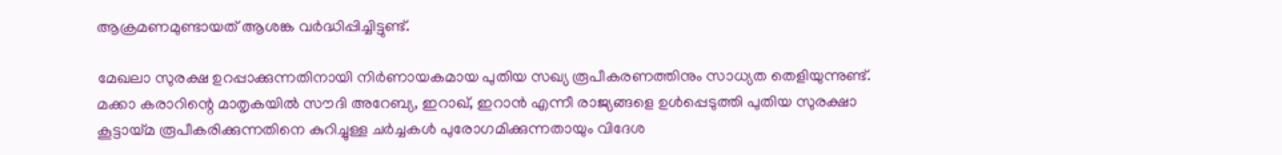ആക്രമണമുണ്ടായത് ആശങ്ക വർദ്ധിപ്പിച്ചിട്ടുണ്ട്.

മേഖലാ സുരക്ഷ ഉറപ്പാക്കുന്നതിനായി നിർണായകമായ പുതിയ സഖ്യ രൂപീകരണത്തിനും സാധ്യത തെളിയുന്നുണ്ട്. മക്കാ കരാറിന്റെ മാതൃകയിൽ സൗദി അറേബ്യ, ഇറാഖ്, ഇറാൻ എന്നീ രാജ്യങ്ങളെ ഉൾപ്പെടുത്തി പുതിയ സുരക്ഷാ കൂട്ടായ്മ രൂപീകരിക്കുന്നതിനെ കുറിച്ചുള്ള ചർച്ചകൾ പുരോഗമിക്കുന്നതായും വിദേശ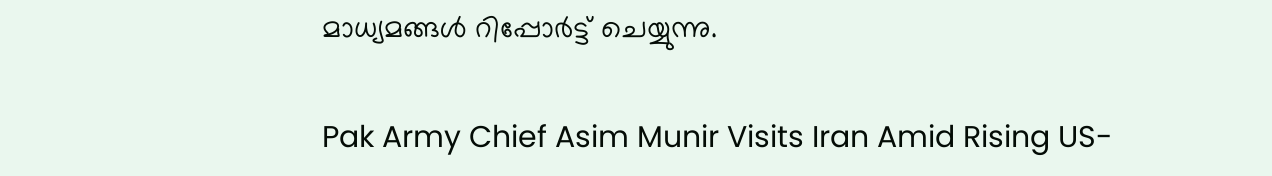മാധ്യമങ്ങൾ റിപ്പോർട്ട് ചെയ്യുന്നു.

Pak Army Chief Asim Munir Visits Iran Amid Rising US-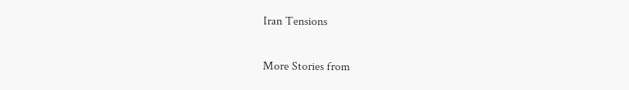Iran Tensions

More Stories from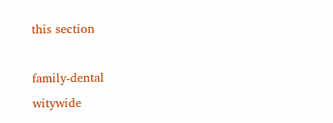this section

family-dental
witywide